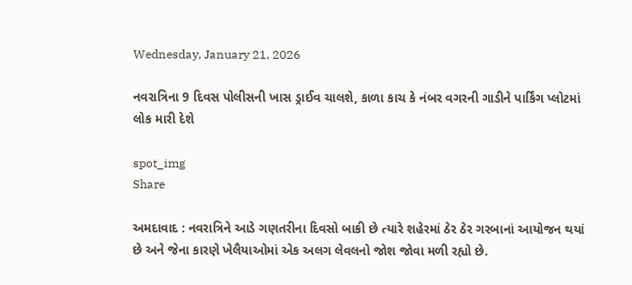Wednesday, January 21, 2026

નવરાત્રિના 9 દિવસ પોલીસની ખાસ ડ્રાઈવ ચાલશે, કાળા કાચ કે નંબર વગરની ગાડીને પાર્કિંગ પ્લોટમાં લોક મારી દેશે

spot_img
Share

અમદાવાદ : નવરાત્રિને આડે ગણતરીના દિવસો બાકી છે ત્યારે શહેરમાં ઠેર ઠેર ગરબાનાં આયોજન થયાં છે અને જેના કારણે ખેલૈયાઓમાં એક અલગ લેવલનો જોશ જોવા મળી રહ્યો છે.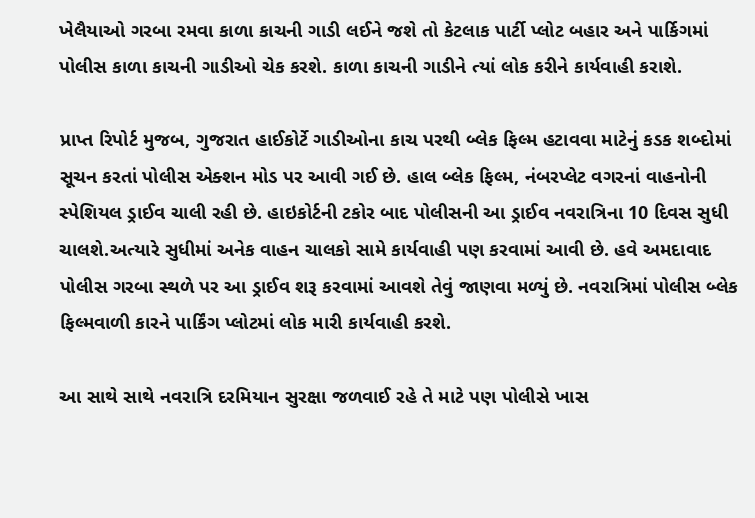ખેલૈયાઓ ગરબા રમવા કાળા કાચની ગાડી લઈને જશે તો કેટલાક પાર્ટી પ્લોટ બહાર અને પાર્કિગમાં પોલીસ કાળા કાચની ગાડીઓ ચેક કરશે. કાળા કાચની ગાડીને ત્યાં લોક કરીને કાર્યવાહી કરાશે.

પ્રાપ્ત રિપોર્ટ મુજબ, ગુજરાત હાઈકોર્ટે ગાડીઓના કાચ પરથી બ્લેક ફિલ્મ હટાવવા માટેનું કડક શબ્દોમાં સૂચન કરતાં પોલીસ એક્શન મોડ પર આવી ગઈ છે. હાલ બ્લેક ફિલ્મ, નંબરપ્લેટ વગરનાં વાહનોની સ્પેશિયલ ડ્રાઈવ ચાલી રહી છે. હાઇકોર્ટની ટકોર બાદ પોલીસની આ ડ્રાઈવ નવરાત્રિના 10 દિવસ સુધી ચાલશે.અત્યારે સુધીમાં અનેક વાહન ચાલકો સામે કાર્યવાહી પણ કરવામાં આવી છે. હવે અમદાવાદ પોલીસ ગરબા સ્થળે પર આ ડ્રાઈવ શરૂ કરવામાં આવશે તેવું જાણવા મળ્યું છે. નવરાત્રિમાં પોલીસ બ્લેક ફિલ્મવાળી કારને પાર્કિંગ પ્લોટમાં લોક મારી કાર્યવાહી કરશે.

આ સાથે સાથે નવરાત્રિ દરમિયાન સુરક્ષા જળવાઈ રહે તે માટે પણ પોલીસે ખાસ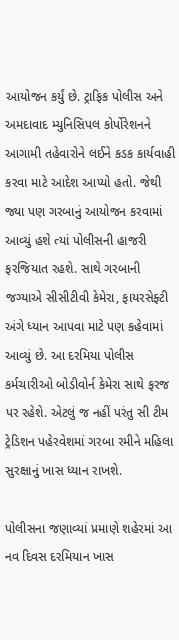આયોજન કર્યું છે. ટ્રાફિક પોલીસ અને અમદાવાદ મ્યુનિસિપલ કોર્પોરેશનને આગામી તહેવારોને લઈને કડક કાર્યવાહી કરવા માટે આદેશ આપ્યો હતો. જેથી જ્યા પણ ગરબાનું આયોજન કરવામાં આવ્યું હશે ત્યાં પોલીસની હાજરી ફરજિયાત રહશે. સાથે ગરબાની જગ્યાએ સીસીટીવી કેમેરા, ફાયરસેફ્ટી અંગે ધ્યાન આપવા માટે પણ કહેવામાં આવ્યું છે. આ દરમિયા પોલીસ કર્મચારીઓ બોડીવોર્ન કેમેરા સાથે ફરજ પર રહેશે. એટલું જ નહીં પરંતુ સી ટીમ ટ્રેડિશન પહેરવેશમાં ગરબા રમીને મહિલા સુરક્ષાનું ખાસ ધ્યાન રાખશે.

પોલીસના જણાવ્યાં પ્રમાણે શહેરમાં આ નવ દિવસ દરમિયાન ખાસ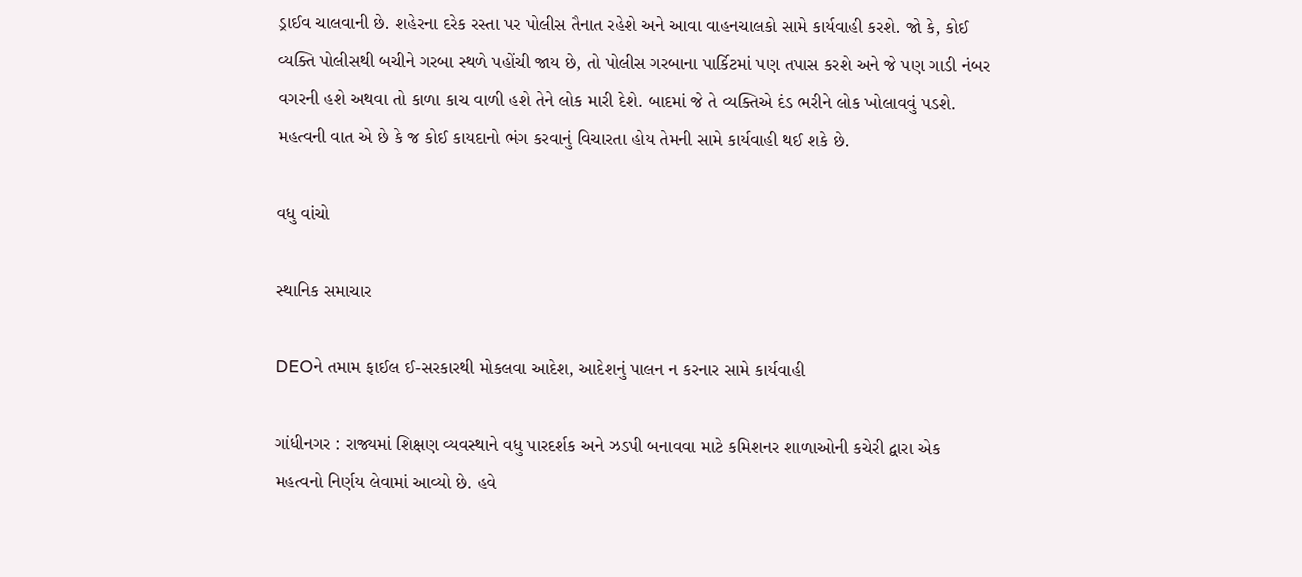ડ્રાઈવ ચાલવાની છે. શહેરના દરેક રસ્તા પર પોલીસ તૈનાત રહેશે અને આવા વાહનચાલકો સામે કાર્યવાહી કરશે. જો કે, કોઈ વ્યક્તિ પોલીસથી બચીને ગરબા સ્થળે પહોંચી જાય છે, તો પોલીસ ગરબાના પાર્કિટમાં પણ તપાસ કરશે અને જે પણ ગાડી નંબર વગરની હશે અથવા તો કાળા કાચ વાળી હશે તેને લોક મારી દેશે. બાદમાં જે તે વ્યક્તિએ દંડ ભરીને લોક ખોલાવવું પડશે. મહત્વની વાત એ છે કે જ કોઈ કાયદાનો ભંગ કરવાનું વિચારતા હોય તેમની સામે કાર્યવાહી થઈ શકે છે.

વધુ વાંચો

સ્થાનિક સમાચાર

DEOને તમામ ફાઈલ ઈ-સરકારથી મોકલવા આદેશ, આદેશનું પાલન ન કરનાર સામે કાર્યવાહી

ગાંધીનગર : રાજ્યમાં શિક્ષણ વ્યવસ્થાને વધુ પારદર્શક અને ઝડપી બનાવવા માટે કમિશનર શાળાઓની કચેરી દ્વારા એક મહત્વનો નિર્ણય લેવામાં આવ્યો છે. હવે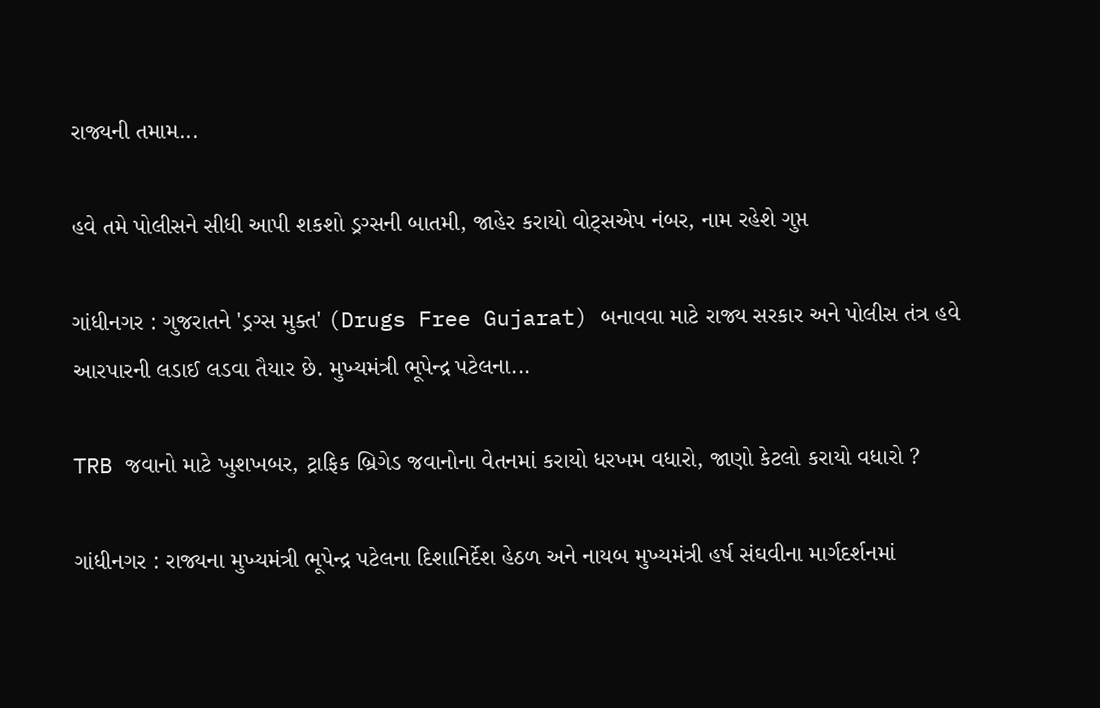રાજ્યની તમામ...

હવે તમે પોલીસને સીધી આપી શકશો ડ્રગ્સની બાતમી, જાહેર કરાયો વોટ્સએપ નંબર, નામ રહેશે ગુપ્ત

ગાંધીનગર : ગુજરાતને 'ડ્રગ્સ મુક્ત' (Drugs Free Gujarat) બનાવવા માટે રાજ્ય સરકાર અને પોલીસ તંત્ર હવે આરપારની લડાઈ લડવા તૈયાર છે. મુખ્યમંત્રી ભૂપેન્દ્ર પટેલના...

TRB જવાનો માટે ખુશખબર, ટ્રાફિક બ્રિગેડ જવાનોના વેતનમાં કરાયો ધરખમ વધારો, જાણો કેટલો કરાયો વધારો ?

ગાંધીનગર : રાજ્યના મુખ્યમંત્રી ભૂપેન્દ્ર પટેલના દિશાનિર્દેશ હેઠળ અને નાયબ મુખ્યમંત્રી હર્ષ સંઘવીના માર્ગદર્શનમાં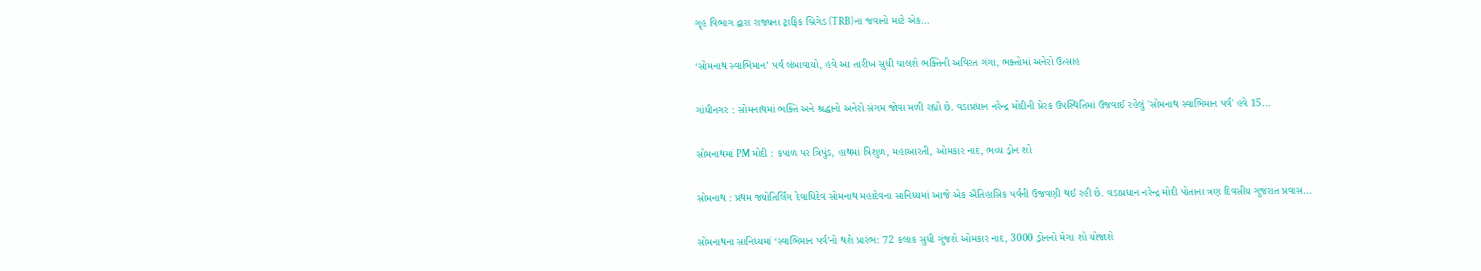ગૃહ વિભાગ દ્વારા રાજ્યના ટ્રાફિક બ્રિગેડ (TRB)ના જવાનો માટે એક...

‘સોમનાથ સ્વાભિમાન’ પર્વ લંબાવાયો, હવે આ તારીખ સુધી ચાલશે ભક્તિની અવિરત ગંગા, ભક્તોમાં અનેરો ઉત્સાહ

ગાંધીનગર : સોમનાથમાં ભક્તિ અને શ્રદ્ધાનો અનેરો સંગમ જોવા મળી રહ્યો છે. વડાપ્રધાન નરેન્દ્ર મોદીની પ્રેરક ઉપસ્થિતિમાં ઉજવાઈ રહેલું 'સોમનાથ સ્વાભિમાન પર્વ' હવે 15...

સોમનાથમાં PM મોદી : કપાળ પર ત્રિપુંડ, હાથમાં ત્રિશુળ, મહાઆરતી, ઓમકાર નાદ, ભવ્ય ડ્રોન શો

સોમનાથ : પ્રથમ જ્યોતિર્લિંગ દેવાધિદેવ સોમનાથ મહાદેવના સાનિધ્યમાં આજે એક ઐતિહાસિક પર્વની ઉજવણી થઈ રહી છે. વડાપ્રધાન નરેન્દ્ર મોદી પોતાના ત્રણ દિવસીય ગુજરાત પ્રવાસ...

સોમનાથના સાનિધ્યમાં ‘સ્વાભિમાન પર્વ’નો થશે પ્રારંભ: 72 કલાક સુધી ગુંજશે ઓમકાર નાદ, 3000 ડ્રોનનો મેગા શો યોજાશે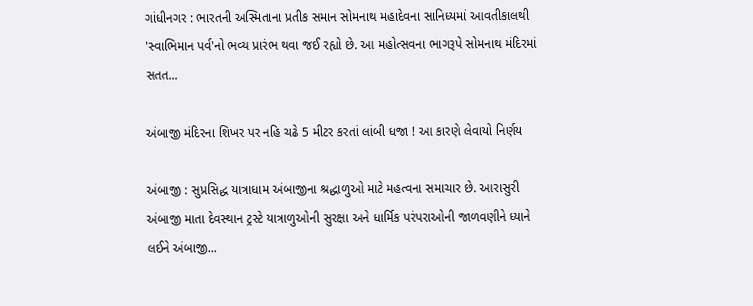ગાંધીનગર : ભારતની અસ્મિતાના પ્રતીક સમાન સોમનાથ મહાદેવના સાનિધ્યમાં આવતીકાલથી 'સ્વાભિમાન પર્વ'નો ભવ્ય પ્રારંભ થવા જઈ રહ્યો છે. આ મહોત્સવના ભાગરૂપે સોમનાથ મંદિરમાં સતત...

અંબાજી મંદિરના શિખર પર નહિ ચઢે 5 મીટર કરતાં લાંબી ધજા ! આ કારણે લેવાયો નિર્ણય

અંબાજી : સુપ્રસિદ્ધ યાત્રાધામ અંબાજીના શ્રદ્ધાળુઓ માટે મહત્વના સમાચાર છે. આરાસુરી અંબાજી માતા દેવસ્થાન ટ્રસ્ટે યાત્રાળુઓની સુરક્ષા અને ધાર્મિક પરંપરાઓની જાળવણીને ધ્યાને લઈને અંબાજી...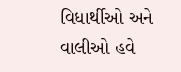વિધાર્થીઓ અને વાલીઓ હવે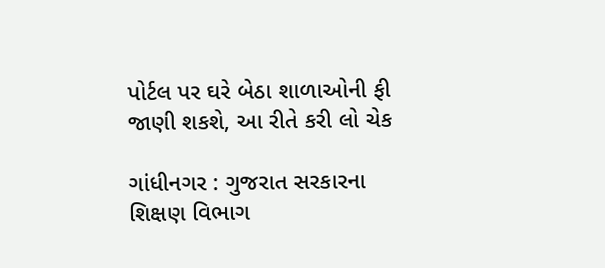પોર્ટલ પર ઘરે બેઠા શાળાઓની ફી જાણી શકશે, આ રીતે કરી લો ચેક

ગાંધીનગર : ગુજરાત સરકારના શિક્ષણ વિભાગ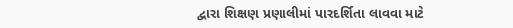દ્વારા શિક્ષણ પ્રણાલીમાં પારદર્શિતા લાવવા માટે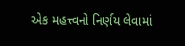એક મહત્ત્વનો નિર્ણય લેવામાં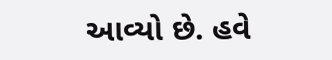આવ્યો છે. હવે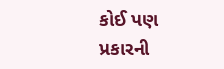કોઈ પણ પ્રકારની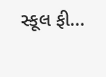સ્કૂલ ફી...